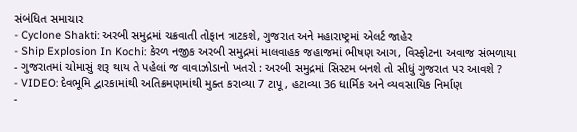સંબંધિત સમાચાર
- Cyclone Shakti: અરબી સમુદ્રમાં ચક્રવાતી તોફાન ત્રાટકશે, ગુજરાત અને મહારાષ્ટ્રમાં એલર્ટ જાહેર
- Ship Explosion In Kochi: કેરળ નજીક અરબી સમુદ્રમાં માલવાહક જહાજમાં ભીષણ આગ, વિસ્ફોટના અવાજ સંભળાયા
- ગુજરાતમાં ચોમાસું શરૂ થાય તે પહેલાં જ વાવાઝોડાનો ખતરો : અરબી સમુદ્રમાં સિસ્ટમ બનશે તો સીધું ગુજરાત પર આવશે ?
- VIDEO: દેવભૂમિ દ્વારકામાંથી અતિક્રમણમાંથી મુક્ત કરાવ્યા 7 ટાપૂ, હટાવ્યા 36 ધાર્મિક અને વ્યવસાયિક નિર્માણ
-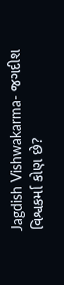Jagdish Vishwakarma- જગદીશ વિશ્વકર્મા કોણ છે?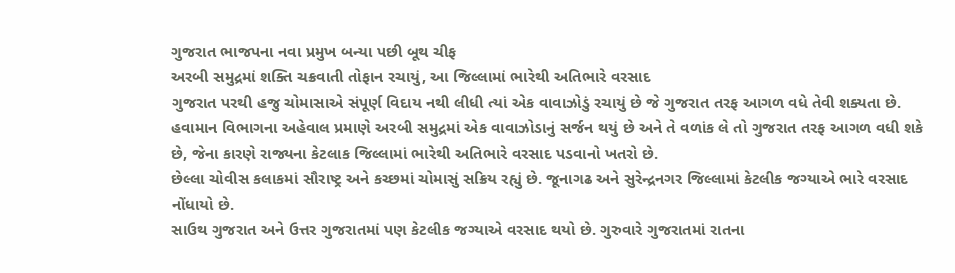ગુજરાત ભાજપના નવા પ્રમુખ બન્યા પછી બૂથ ચીફ
અરબી સમુદ્રમાં શક્તિ ચક્રવાતી તોફાન રચાયું, આ જિલ્લામાં ભારેથી અતિભારે વરસાદ
ગુજરાત પરથી હજુ ચોમાસાએ સંપૂર્ણ વિદાય નથી લીધી ત્યાં એક વાવાઝોડું રચાયું છે જે ગુજરાત તરફ આગળ વધે તેવી શક્યતા છે.
હવામાન વિભાગના અહેવાલ પ્રમાણે અરબી સમુદ્રમાં એક વાવાઝોડાનું સર્જન થયું છે અને તે વળાંક લે તો ગુજરાત તરફ આગળ વધી શકે છે, જેના કારણે રાજ્યના કેટલાક જિલ્લામાં ભારેથી અતિભારે વરસાદ પડવાનો ખતરો છે.
છેલ્લા ચોવીસ કલાકમાં સૌરાષ્ટ્ર અને કચ્છમાં ચોમાસું સક્રિય રહ્યું છે. જૂનાગઢ અને સુરેન્દ્રનગર જિલ્લામાં કેટલીક જગ્યાએ ભારે વરસાદ નોંધાયો છે.
સાઉથ ગુજરાત અને ઉત્તર ગુજરાતમાં પણ કેટલીક જગ્યાએ વરસાદ થયો છે. ગુરુવારે ગુજરાતમાં રાતના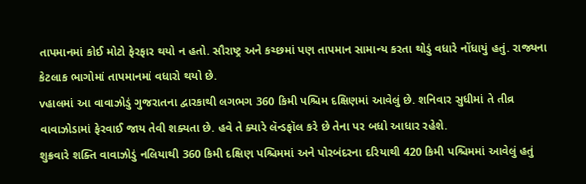તાપમાનમાં કોઈ મોટો ફેરફાર થયો ન હતો. સૌરાષ્ટ્ર અને કચ્છમાં પણ તાપમાન સામાન્ય કરતા થોડું વધારે નોંધાયું હતું. રાજ્યના કેટલાક ભાગોમાં તાપમાનમાં વધારો થયો છે.
vહાલમાં આ વાવાઝોડું ગુજરાતના દ્વારકાથી લગભગ 360 કિમી પશ્ચિમ દક્ષિણમાં આવેલું છે. શનિવાર સુધીમાં તે તીવ્ર વાવાઝોડામાં ફેરવાઈ જાય તેવી શક્યતા છે. હવે તે ક્યારે લૅન્ડફૉલ કરે છે તેના પર બધો આધાર રહેશે.
શુક્રવારે શક્તિ વાવાઝોડું નલિયાથી 360 કિમી દક્ષિણ પશ્ચિમમાં અને પોરબંદરના દરિયાથી 420 કિમી પશ્ચિમમાં આવેલું હતું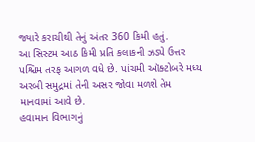જ્યારે કરાચીથી તેનું અંતર 360 કિમી હતું.
આ સિસ્ટમ આઠ કિમી પ્રતિ કલાકની ઝડપે ઉત્તર પશ્ચિમ તરફ આગળ વધે છે. પાંચમી ઑક્ટોબરે મધ્ય અરબી સમુદ્રમાં તેની અસર જોવા મળશે તેમ માનવામાં આવે છે.
હવામાન વિભાગનું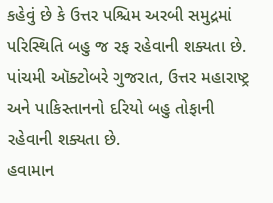કહેવું છે કે ઉત્તર પશ્ચિમ અરબી સમુદ્રમાં પરિસ્થિતિ બહુ જ રફ રહેવાની શક્યતા છે. પાંચમી ઑક્ટોબરે ગુજરાત, ઉત્તર મહારાષ્ટ્ર અને પાકિસ્તાનનો દરિયો બહુ તોફાની રહેવાની શક્યતા છે.
હવામાન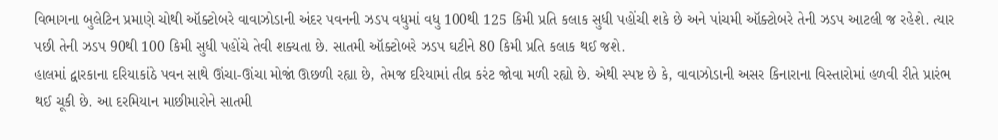વિભાગના બુલેટિન પ્રમાણે ચોથી ઑક્ટોબરે વાવાઝોડાની અંદર પવનની ઝડપ વધુમાં વધુ 100થી 125 કિમી પ્રતિ કલાક સુધી પહોંચી શકે છે અને પાંચમી ઑક્ટોબરે તેની ઝડપ આટલી જ રહેશે. ત્યાર પછી તેની ઝડપ 90થી 100 કિમી સુધી પહોંચે તેવી શક્યતા છે. સાતમી ઑક્ટોબરે ઝડપ ઘટીને 80 કિમી પ્રતિ કલાક થઈ જશે.
હાલમાં દ્વારકાના દરિયાકાંઠે પવન સાથે ઊંચા-ઊંચા મોજાં ઊછળી રહ્યા છે, તેમજ દરિયામાં તીવ્ર કરંટ જોવા મળી રહ્યો છે. એથી સ્પષ્ટ છે કે, વાવાઝોડાની અસર કિનારાના વિસ્તારોમાં હળવી રીતે પ્રારંભ થઈ ચૂકી છે. આ દરમિયાન માછીમારોને સાતમી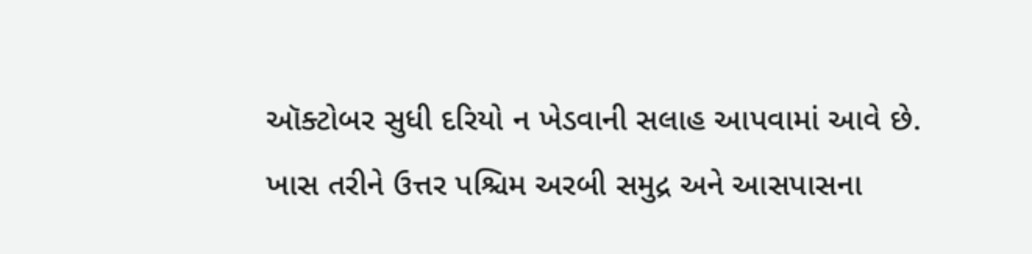ઑક્ટોબર સુધી દરિયો ન ખેડવાની સલાહ આપવામાં આવે છે. ખાસ તરીને ઉત્તર પશ્ચિમ અરબી સમુદ્ર અને આસપાસના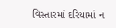વિસ્તારમાં દરિયામાં ન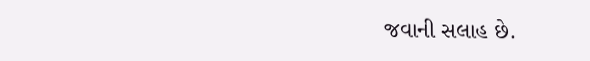જવાની સલાહ છે.